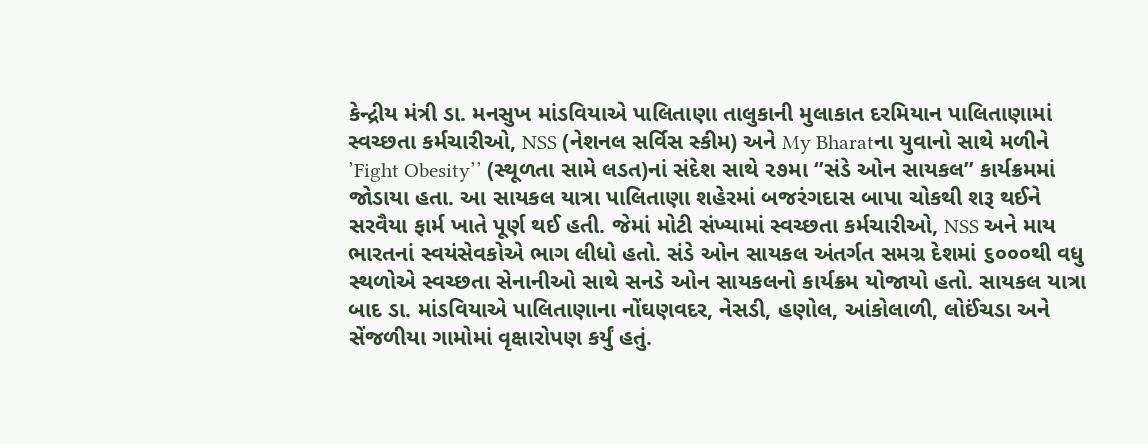કેન્દ્રીય મંત્રી ડા. મનસુખ માંડવિયાએ પાલિતાણા તાલુકાની મુલાકાત દરમિયાન પાલિતાણામાં સ્વચ્છતા કર્મચારીઓ, NSS (નેશનલ સર્વિસ સ્કીમ) અને My Bharatના યુવાનો સાથે મળીને ’Fight Obesity’’ (સ્થૂળતા સામે લડત)નાં સંદેશ સાથે ૨૭મા ‘’સંડે ઓન સાયકલ’’ કાર્યક્રમમાં જોડાયા હતા. આ સાયકલ યાત્રા પાલિતાણા શહેરમાં બજરંગદાસ બાપા ચોકથી શરૂ થઈને સરવૈયા ફાર્મ ખાતે પૂર્ણ થઈ હતી. જેમાં મોટી સંખ્યામાં સ્વચ્છતા કર્મચારીઓ, NSS અને માય ભારતનાં સ્વયંસેવકોએ ભાગ લીધો હતો. સંડે ઓન સાયકલ અંતર્ગત સમગ્ર દેશમાં ૬૦૦૦થી વધુ સ્થળોએ સ્વચ્છતા સેનાનીઓ સાથે સનડે ઓન સાયકલનો કાર્યક્રમ યોજાયો હતો. સાયકલ યાત્રા બાદ ડા. માંડવિયાએ પાલિતાણાના નોંઘણવદર, નેસડી, હણોલ, આંકોલાળી, લોઈંચડા અને સેંજળીયા ગામોમાં વૃક્ષારોપણ કર્યું હતું.